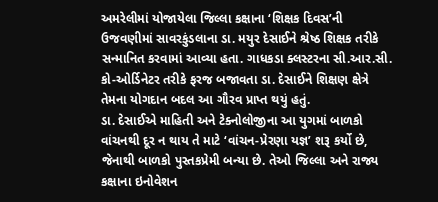અમરેલીમાં યોજાયેલા જિલ્લા કક્ષાના ‘શિક્ષક દિવસ’ની ઉજવણીમાં સાવરકુંડલાના ડા. મયુર દેસાઈને શ્રેષ્ઠ શિક્ષક તરીકે સન્માનિત કરવામાં આવ્યા હતા. ગાધકડા ક્લસ્ટરના સી.આર.સી. કો-ઓર્ડિનેટર તરીકે ફરજ બજાવતા ડા. દેસાઈને શિક્ષણ ક્ષેત્રે તેમના યોગદાન બદલ આ ગૌરવ પ્રાપ્ત થયું હતું.
ડા. દેસાઈએ માહિતી અને ટેક્નોલોજીના આ યુગમાં બાળકો વાંચનથી દૂર ન થાય તે માટે ‘વાંચન-પ્રેરણા યજ્ઞ’ શરૂ કર્યો છે, જેનાથી બાળકો પુસ્તકપ્રેમી બન્યા છે. તેઓ જિલ્લા અને રાજ્ય કક્ષાના ઇનોવેશન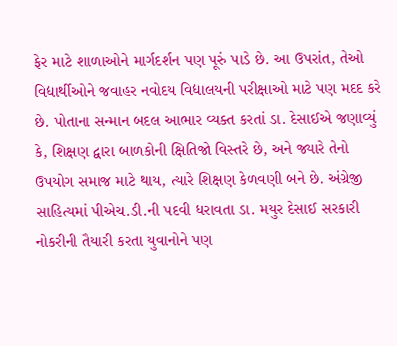ફેર માટે શાળાઓને માર્ગદર્શન પણ પૂરું પાડે છે. આ ઉપરાંત, તેઓ વિદ્યાર્થીઓને જવાહર નવોદય વિદ્યાલયની પરીક્ષાઓ માટે પણ મદદ કરે છે. પોતાના સન્માન બદલ આભાર વ્યક્ત કરતાં ડા. દેસાઈએ જણાવ્યું કે, શિક્ષણ દ્વારા બાળકોની ક્ષિતિજો વિસ્તરે છે, અને જ્યારે તેનો ઉપયોગ સમાજ માટે થાય, ત્યારે શિક્ષણ કેળવણી બને છે. અંગ્રેજી સાહિત્યમાં પીએચ.ડી.ની પદવી ધરાવતા ડા. મયુર દેસાઈ સરકારી નોકરીની તૈયારી કરતા યુવાનોને પણ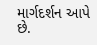માર્ગદર્શન આપે છે.